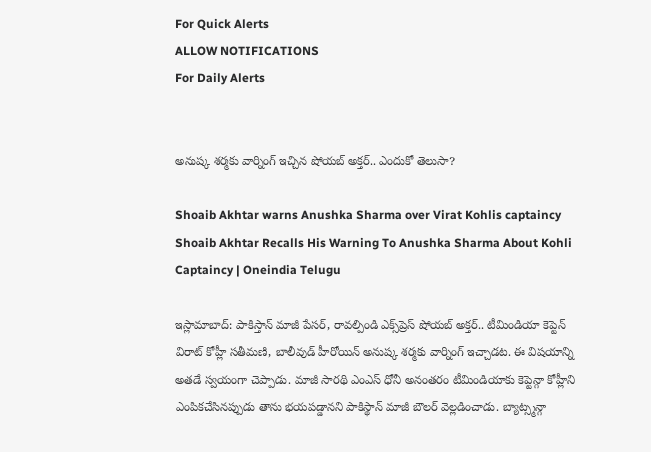For Quick Alerts
ALLOW NOTIFICATIONS
For Daily Alerts


అనుష్క శర్మకు వార్నింగ్ ఇచ్చిన షోయబ్ అక్తర్.. ఎందుకో తెలుసా?

Shoaib Akhtar warns Anushka Sharma over Virat Kohlis captaincy
Shoaib Akhtar Recalls His Warning To Anushka Sharma About Kohli Captaincy | Oneindia Telugu

ఇస్లామాబాద్: పాకిస్తాన్ మాజీ పేసర్, రావల్పిండి ఎక్స్‌ప్రెస్ షోయబ్ అక్తర్.. టీమిండియా కెప్టెన్ విరాట్ కోహ్లీ సతీమణి, బాలీవుడ్ హీరోయిన్ అనుష్క శర్మకు వార్నింగ్ ఇచ్చాడట. ఈ విషయాన్ని అతడే స్వయంగా చెప్పాడు. మాజీ సారథి ఎంఎస్ ధోనీ అనంతరం టీమిండియాకు కెప్టెన్గా కోహ్లీని ఎంపికచేసినప్పుడు తాను భయపడ్డానని పాకిస్థాన్ మాజీ బౌలర్ వెల్లడించాడు. బ్యాట్స్మన్గా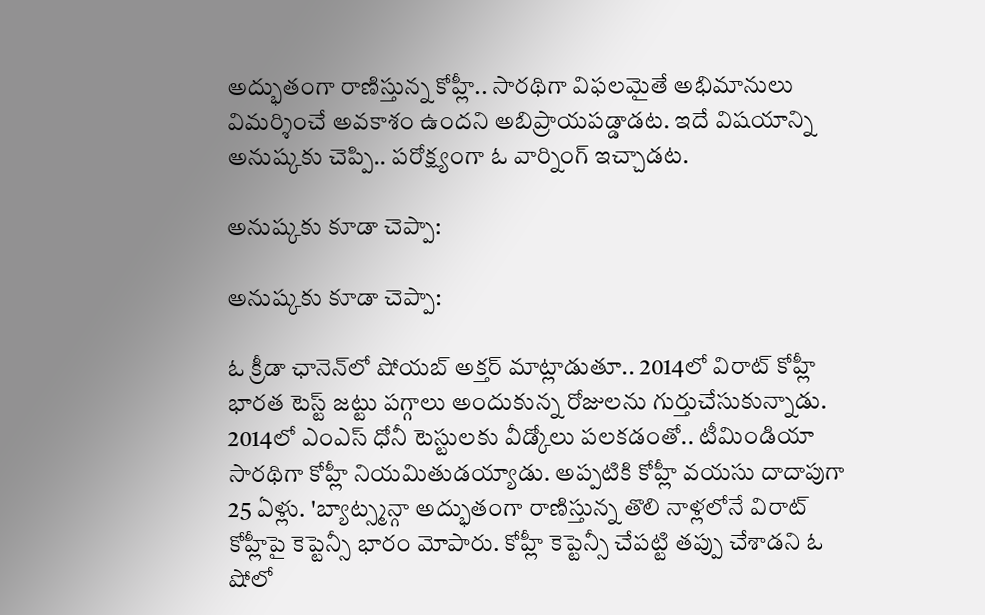అద్భుతంగా రాణిస్తున్న కోహ్లీ.. సారథిగా విఫలమైతే అభిమానులు విమర్శించే అవకాశం ఉందని అబిప్రాయపడ్డాడట. ఇదే విషయాన్ని అనుష్కకు చెప్పి.. పరోక్ష్యంగా ఓ వార్నింగ్ ఇచ్చాడట.

అనుష్కకు కూడా చెప్పా:

అనుష్కకు కూడా చెప్పా:

ఓ క్రీడా ఛానెన్‌లో షోయబ్ అక్తర్ మాట్లాడుతూ.. 2014లో విరాట్ కోహ్లీ భారత టెస్ట్ జట్టు పగ్గాలు అందుకున్న రోజులను గుర్తుచేసుకున్నాడు. 2014లో ఎంఎస్ ధోనీ టెస్టులకు వీడ్కోలు పలకడంతో.. టీమిండియా సారథిగా కోహ్లీ నియమితుడయ్యాడు. అప్పటికి కోహ్లీ వయసు దాదాపుగా 25 ఏళ్లు. 'బ్యాట్స్మన్గా అద్భుతంగా రాణిస్తున్న తొలి నాళ్లలోనే విరాట్ కోహ్లీపై కెప్టెన్సీ భారం మోపారు. కోహ్లీ కెప్టెన్సీ చేపట్టి తప్పు చేశాడని ఓ షోలో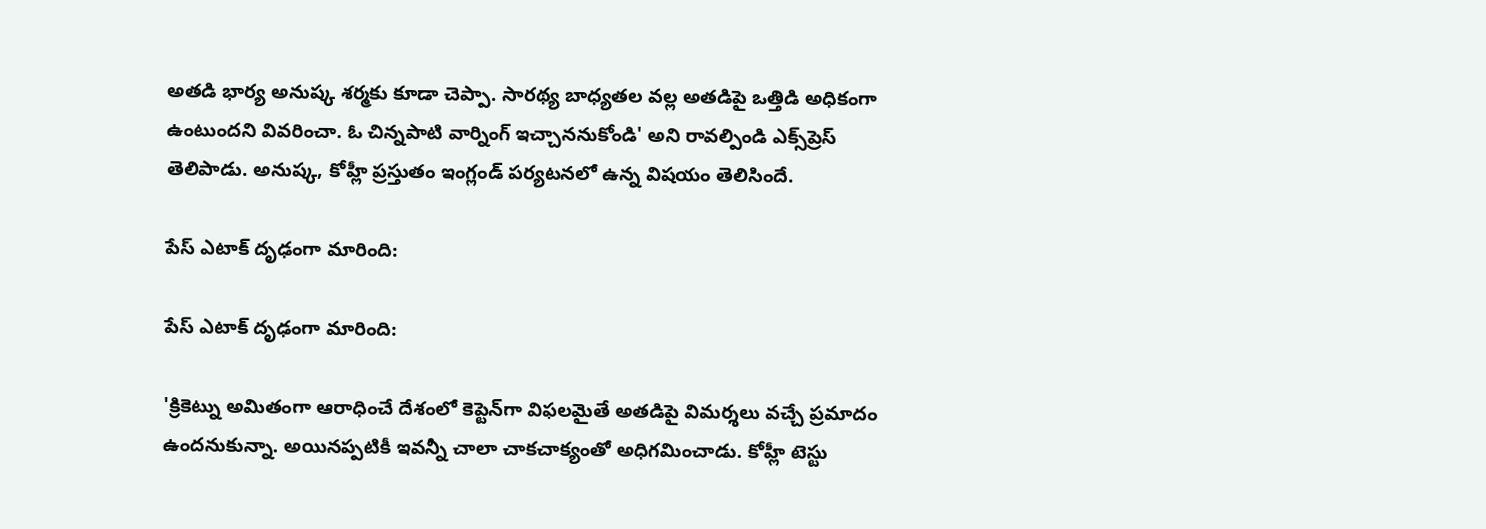అతడి భార్య అనుష్క శర్మకు కూడా చెప్పా. సారథ్య బాధ్యతల వల్ల అతడిపై ఒత్తిడి అధికంగా ఉంటుందని వివరించా. ఓ చిన్నపాటి వార్నింగ్ ఇచ్చాననుకోండి' అని రావల్పిండి ఎక్స్‌ప్రెస్ తెలిపాడు. అనుష్క, కోహ్లీ ప్రస్తుతం ఇంగ్లండ్ పర్యటనలో ఉన్న విషయం తెలిసిందే.

పేస్ ఎటాక్ దృఢంగా మారింది:

పేస్ ఎటాక్ దృఢంగా మారింది:

'క్రికెట్ను అమితంగా ఆరాధించే దేశంలో కెప్టెన్‌గా విఫలమైతే అతడిపై విమర్శలు వచ్చే ప్రమాదం ఉందనుకున్నా. అయినప్పటికీ ఇవన్నీ చాలా చాకచాక్యంతో అధిగమించాడు. కోహ్లీ టెస్టు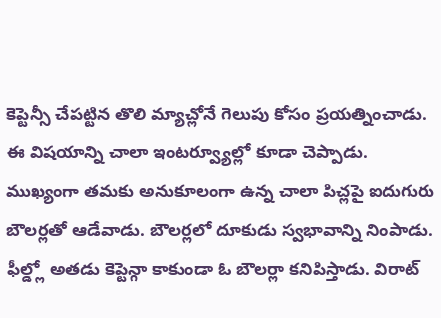కెప్టెన్సీ చేపట్టిన తొలి మ్యాచ్లోనే గెలుపు కోసం ప్రయత్నించాడు. ఈ విషయాన్ని చాలా ఇంటర్వ్యూల్లో కూడా చెప్పాడు. ముఖ్యంగా తమకు అనుకూలంగా ఉన్న చాలా పిచ్లపై ఐదుగురు బౌలర్లతో ఆడేవాడు. బౌలర్లలో దూకుడు స్వభావాన్ని నింపాడు. ఫీల్డ్లో అతడు కెప్టెన్గా కాకుండా ఓ బౌలర్లా కనిపిస్తాడు. విరాట్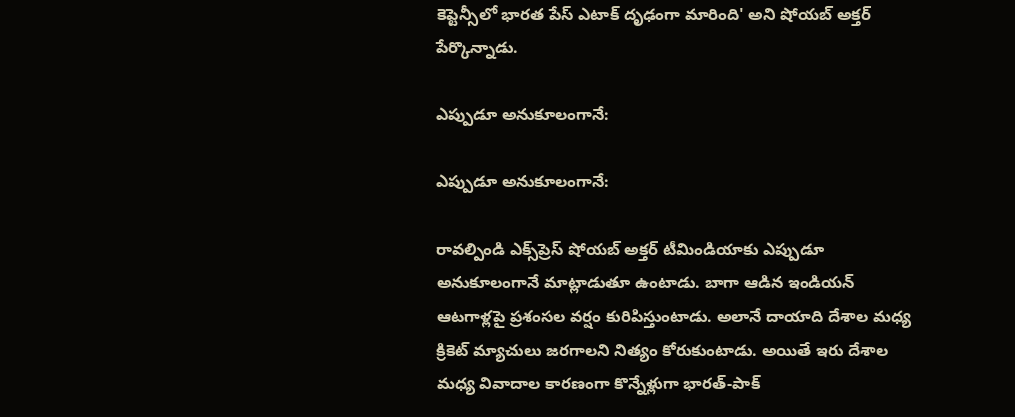కెప్టెన్సీలో భారత పేస్ ఎటాక్ దృఢంగా మారింది' అని షోయబ్ అక్తర్ పేర్కొన్నాడు.

ఎప్పుడూ అనుకూలంగానే:

ఎప్పుడూ అనుకూలంగానే:

రావల్పిండి ఎక్స్‌ప్రెస్ షోయబ్ అక్తర్ టీమిండియాకు ఎప్పుడూ అనుకూలంగానే మాట్లాడుతూ ఉంటాడు. బాగా ఆడిన ఇండియన్ ఆటగాళ్లపై ప్రశంసల వర్షం కురిపిస్తుంటాడు. అలానే దాయాది దేశాల మధ్య క్రికెట్ మ్యాచులు జరగాలని నిత్యం కోరుకుంటాడు. అయితే ఇరు దేశాల మధ్య వివాదాల కారణంగా కొన్నేళ్లుగా భారత్-పాక్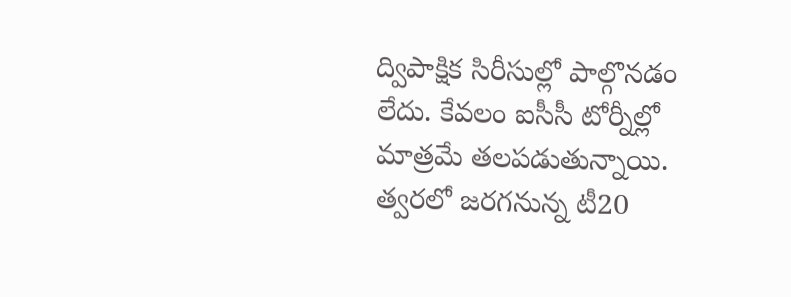ద్విపాక్షిక సిరీసుల్లో పాల్గొనడం లేదు. కేవలం ఐసీసీ టోర్నీల్లో మాత్రమే తలపడుతున్నాయి. త్వరలో జరగనున్న టీ20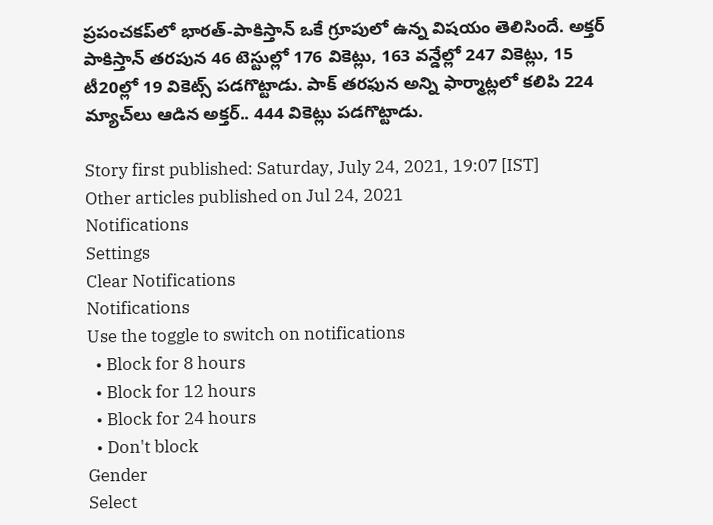ప్రపంచకప్‌లో భారత్-పాకిస్తాన్ ఒకే గ్రూపులో ఉన్న విషయం తెలిసిందే. అక్తర్‌ పాకిస్తాన్ తరపున 46 టెస్టుల్లో 176 వికెట్లు, 163 వన్డేల్లో 247 వికెట్లు, 15 టీ20ల్లో 19 వికెట్స్ పడగొట్టాడు. పాక్ తరఫున అన్ని ఫార్మాట్లలో కలిపి 224 మ్యాచ్‌లు ఆడిన అక్తర్.. 444 వికెట్లు పడగొట్టాడు.

Story first published: Saturday, July 24, 2021, 19:07 [IST]
Other articles published on Jul 24, 2021
Notifications
Settings
Clear Notifications
Notifications
Use the toggle to switch on notifications
  • Block for 8 hours
  • Block for 12 hours
  • Block for 24 hours
  • Don't block
Gender
Select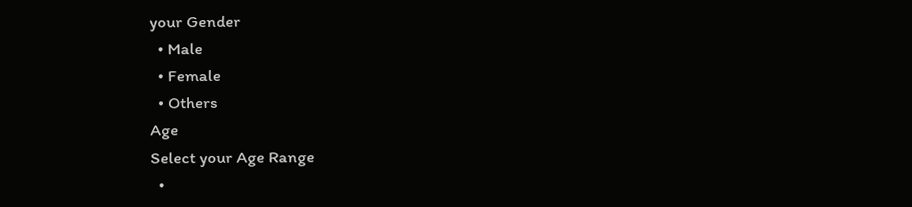your Gender
  • Male
  • Female
  • Others
Age
Select your Age Range
  •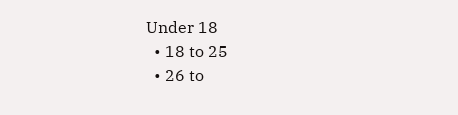Under 18
  • 18 to 25
  • 26 to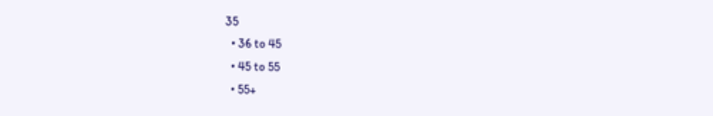35
  • 36 to 45
  • 45 to 55
  • 55+